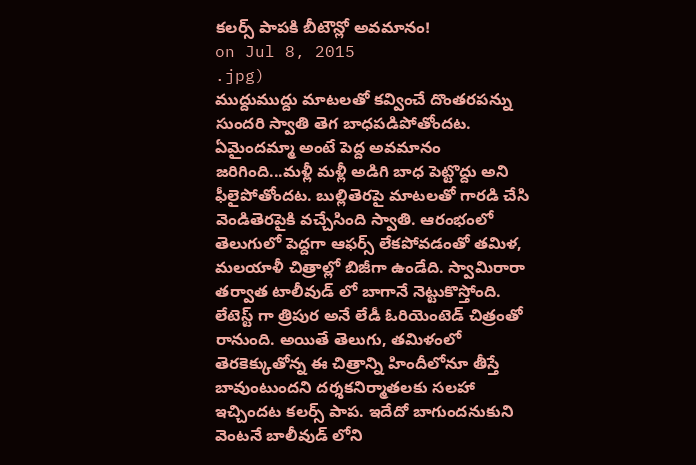కలర్స్ పాపకి బీటౌన్లో అవమానం!
on Jul 8, 2015
.jpg)
ముద్దుముద్దు మాటలతో కవ్వించే దొంతరపన్ను సుందరి స్వాతి తెగ బాధపడిపోతోందట. ఏమైందమ్మా అంటే పెద్ద అవమానం జరిగింది...మళ్లీ మళ్లీ అడిగి బాధ పెట్టొద్దు అని ఫీలైపోతోందట. బుల్లితెరపై మాటలతో గారడి చేసి వెండితెరపైకి వచ్చేసింది స్వాతి. ఆరంభంలో తెలుగులో పెద్దగా ఆఫర్స్ లేకపోవడంతో తమిళ, మలయాళీ చిత్రాల్లో బిజీగా ఉండేది. స్వామిరారా తర్వాత టాలీవుడ్ లో బాగానే నెట్టుకొస్తోంది.
లేటెస్ట్ గా త్రిపుర అనే లేడీ ఓరియెంటెడ్ చిత్రంతో రానుంది. అయితే తెలుగు, తమిళంలో తెరకెక్కుతోన్న ఈ చిత్రాన్ని హిందీలోనూ తీస్తే బావుంటుందని దర్శకనిర్మాతలకు సలహా ఇచ్చిందట కలర్స్ పాప. ఇదేదో బాగుందనుకుని వెంటనే బాలీవుడ్ లోని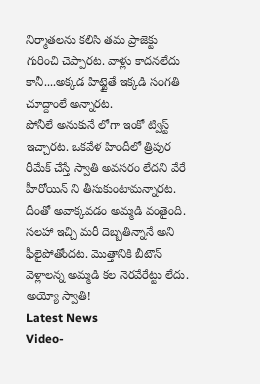నిర్మాతలను కలిసి తమ ప్రాజెక్టు గురించి చెప్పారట. వాళ్లు కాదనలేదు కానీ....అక్కడ హిట్టైతే ఇక్కడి సంగతి చూద్దాంలే అన్నారట.
పోనీలే అనుకునే లోగా ఇంకో ట్విస్ట్ ఇచ్చారట. ఒకవేళ హిందీలో త్రిపుర రీమేక్ చేస్తే స్వాతి అవసరం లేదని వేరే హీరోయిన్ ని తీసుకుంటామన్నారట. దీంతో అవాక్కవడం అమ్మడి వంతైంది. సలహా ఇచ్చి మరీ దెబ్బతిన్నానే అని ఫీలైపోతోందట. మొత్తానికి బీటౌన్ వెళ్లాలన్న అమ్మడి కల నెరవేరేట్టు లేదు. అయ్యో స్వాతి!
Latest News
Video-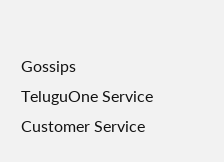Gossips
TeluguOne Service
Customer Service